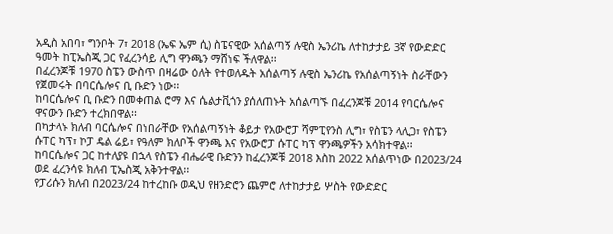አዲስ አበባ፣ ግንቦት 7፣ 2018 (ኤፍ ኤም ሲ) ስፔናዊው አሰልጣኝ ሉዊስ ኤንሪኬ ለተከታታይ 3ኛ የውድድር ዓመት ከፒኤስጂ ጋር የፈረንሳይ ሊግ ዋንጫን ማሸነፍ ችለዋል፡፡
በፈረንጆቹ 1970 ስፔን ውስጥ በዛሬው ዕለት የተወለዱት አሰልጣኝ ሉዊስ ኤንሪኬ የአሰልጣኝነት ስራቸውን የጀመሩት በባርሴሎና ቢ ቡድን ነው፡፡
ከባርሴሎና ቢ ቡድን በመቀጠል ሮማ እና ሴልታቪጎን ያሰለጠኑት አሰልጣኙ በፈረንጆቹ 2014 የባርሴሎና ዋናውን ቡድን ተረክበዋል፡፡
በካታላኑ ክለብ ባርሴሎና በነበራቸው የአሰልጣኝነት ቆይታ የአውሮፓ ሻምፒየንስ ሊግ፣ የስፔን ላሊጋ፣ የስፔን ሱፐር ካፕ፣ ኮፓ ዴል ሬይ፣ የዓለም ክለቦች ዋንጫ እና የአውሮፓ ሱፐር ካፕ ዋንጫዎችን አሳክተዋል፡፡
ከባርሴሎና ጋር ከተለያዩ በኋላ የስፔን ብሔራዊ ቡድንን ከፈረንጆቹ 2018 እስከ 2022 አሰልጥነው በ2023/24 ወደ ፈረንሳዩ ክለብ ፒኤስጂ አቅንተዋል፡፡
የፓሪሱን ክለብ በ2023/24 ከተረከቡ ወዲህ የዘንድሮን ጨምሮ ለተከታታይ ሦስት የውድድር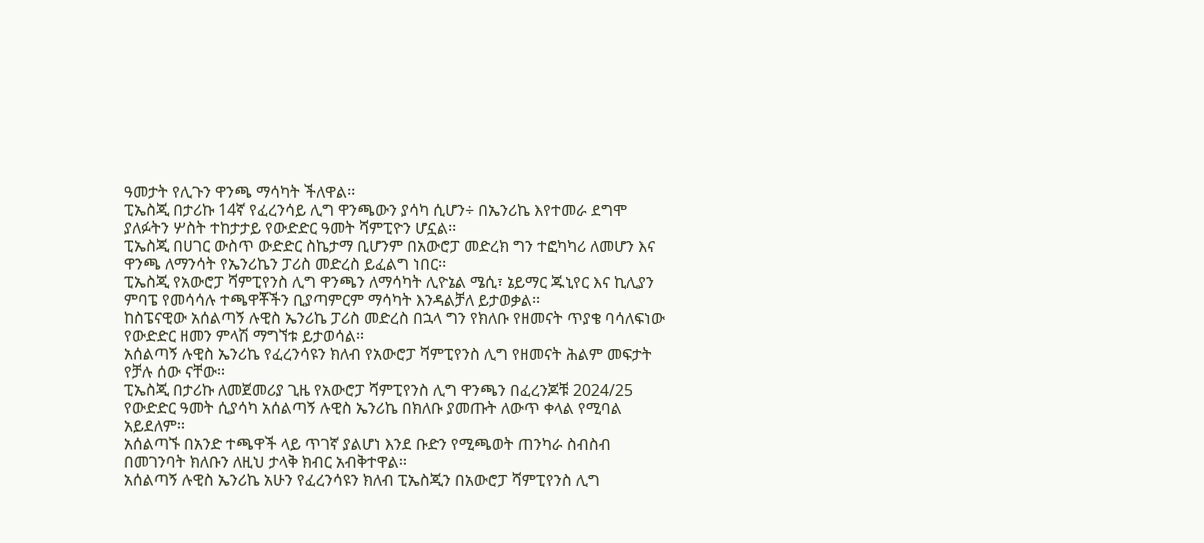ዓመታት የሊጉን ዋንጫ ማሳካት ችለዋል፡፡
ፒኤስጂ በታሪኩ 14ኛ የፈረንሳይ ሊግ ዋንጫውን ያሳካ ሲሆን÷ በኤንሪኬ እየተመራ ደግሞ ያለፉትን ሦስት ተከታታይ የውድድር ዓመት ሻምፒዮን ሆኗል፡፡
ፒኤስጂ በሀገር ውስጥ ውድድር ስኬታማ ቢሆንም በአውሮፓ መድረክ ግን ተፎካካሪ ለመሆን እና ዋንጫ ለማንሳት የኤንሪኬን ፓሪስ መድረስ ይፈልግ ነበር፡፡
ፒኤስጂ የአውሮፓ ሻምፒየንስ ሊግ ዋንጫን ለማሳካት ሊዮኔል ሜሲ፣ ኔይማር ጁኒየር እና ኪሊያን ምባፔ የመሳሳሉ ተጫዋቾችን ቢያጣምርም ማሳካት እንዳልቻለ ይታወቃል፡፡
ከስፔናዊው አሰልጣኝ ሉዊስ ኤንሪኬ ፓሪስ መድረስ በኋላ ግን የክለቡ የዘመናት ጥያቄ ባሳለፍነው የውድድር ዘመን ምላሽ ማግኘቱ ይታወሳል፡፡
አሰልጣኝ ሉዊስ ኤንሪኬ የፈረንሳዩን ክለብ የአውሮፓ ሻምፒየንስ ሊግ የዘመናት ሕልም መፍታት የቻሉ ሰው ናቸው፡፡
ፒኤስጂ በታሪኩ ለመጀመሪያ ጊዜ የአውሮፓ ሻምፒየንስ ሊግ ዋንጫን በፈረንጆቹ 2024/25 የውድድር ዓመት ሲያሳካ አሰልጣኝ ሉዊስ ኤንሪኬ በክለቡ ያመጡት ለውጥ ቀላል የሚባል አይደለም፡፡
አሰልጣኙ በአንድ ተጫዋች ላይ ጥገኛ ያልሆነ እንደ ቡድን የሚጫወት ጠንካራ ስብስብ በመገንባት ክለቡን ለዚህ ታላቅ ክብር አብቅተዋል፡፡
አሰልጣኝ ሉዊስ ኤንሪኬ አሁን የፈረንሳዩን ክለብ ፒኤስጂን በአውሮፓ ሻምፒየንስ ሊግ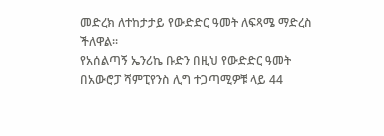መድረክ ለተከታታይ የውድድር ዓመት ለፍጻሜ ማድረስ ችለዋል፡፡
የአሰልጣኝ ኤንሪኬ ቡድን በዚህ የውድድር ዓመት በአውሮፓ ሻምፒየንስ ሊግ ተጋጣሚዎቹ ላይ 44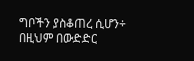ግቦችን ያስቆጠረ ሲሆን÷ በዚህም በውድድር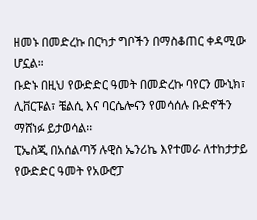ዘመኑ በመድረኩ በርካታ ግቦችን በማስቆጠር ቀዳሚው ሆኗል።
ቡድኑ በዚህ የውድድር ዓመት በመድረኩ ባየርን ሙኒክ፣ ሊቨርፑል፣ ቼልሲ እና ባርሴሎናን የመሳሰሉ ቡድኖችን ማሸነፉ ይታወሳል፡፡
ፒኤስጂ በአሰልጣኝ ሉዊስ ኤንሪኬ እየተመራ ለተከታታይ የውድድር ዓመት የአውሮፓ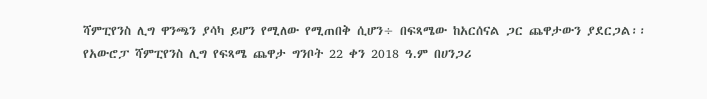ሻምፒየንስ ሊግ ዋንጫን ያሳካ ይሆን የሚለው የሚጠበቅ ሲሆን÷ በፍጻሜው ከአርሰናል ጋር ጨዋታውን ያደርጋል፡፡
የአውሮፓ ሻምፒየንስ ሊግ የፍጻሜ ጨዋታ ግንቦት 22 ቀን 2018 ዓ.ም በሀንጋሪ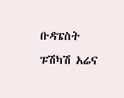ቡዳፔስት ፑሽካሽ አሬና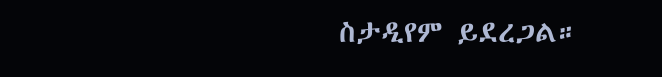ስታዲየም ይደረጋል።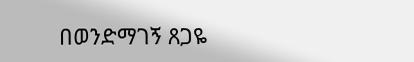በወንድማገኝ ጸጋዬ